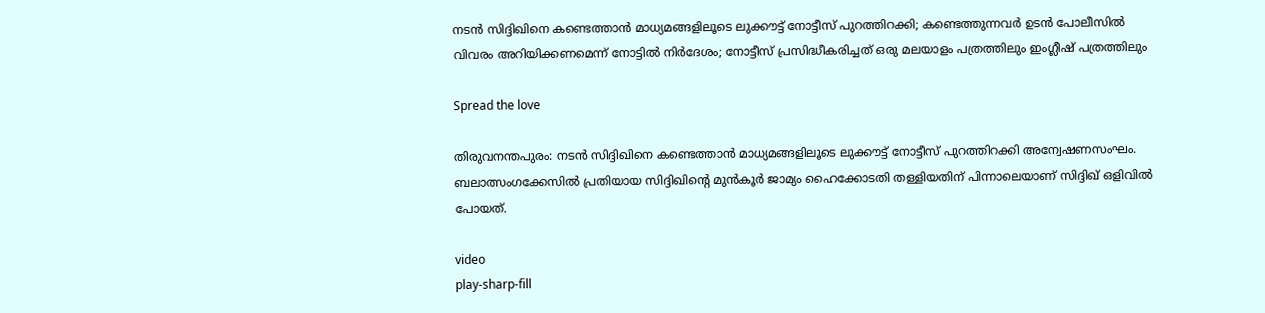നടൻ സിദ്ദിഖിനെ കണ്ടെത്താൻ മാധ്യമങ്ങളിലൂടെ ലുക്കൗട്ട് നോട്ടീസ് പുറത്തിറക്കി; കണ്ടെത്തുന്നവർ ഉടൻ പോലീസിൽ വിവരം അറിയിക്കണമെന്ന് നോട്ടിൽ നിർദേശം; നോട്ടീസ് പ്രസിദ്ധീകരിച്ചത് ഒരു മലയാളം പത്രത്തിലും ഇംഗ്ലീഷ് പത്രത്തിലും

Spread the love

തിരുവനന്തപുരം: നടൻ സിദ്ദിഖിനെ കണ്ടെത്താൻ മാധ്യമങ്ങളിലൂടെ ലുക്കൗട്ട് നോട്ടീസ് പുറത്തിറക്കി അന്വേഷണസംഘം. ബലാത്സംഗക്കേസിൽ പ്രതിയായ സിദ്ദിഖിന്റെ മുൻകൂർ ജാമ്യം ഹൈക്കോടതി തള്ളിയതിന് പിന്നാലെയാണ് സിദ്ദിഖ് ഒളിവിൽ പോയത്.

video
play-sharp-fill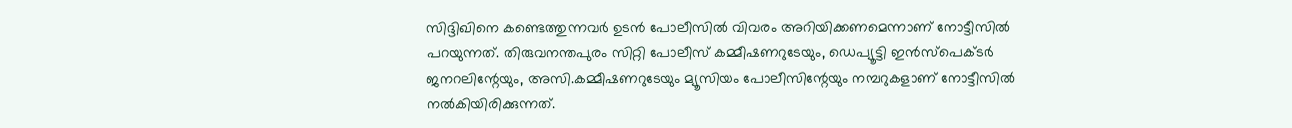സിദ്ദിഖിനെ കണ്ടെത്തുന്നവർ ഉടൻ പോലീസിൽ വിവരം അറിയിക്കണമെന്നാണ് നോട്ടീസിൽ പറയുന്നത്. തിരുവനന്തപുരം സിറ്റി പോലീസ് കമ്മീഷണറുടേയും, ഡെപ്യൂട്ടി ഇൻസ്‌പെക്ടർ ജനറലിന്റേയും, അസി.കമ്മീഷണറുടേയും മ്യൂസിയം പോലീസിന്റേയും നമ്പറുകളാണ് നോട്ടീസിൽ നൽകിയിരിക്കുന്നത്.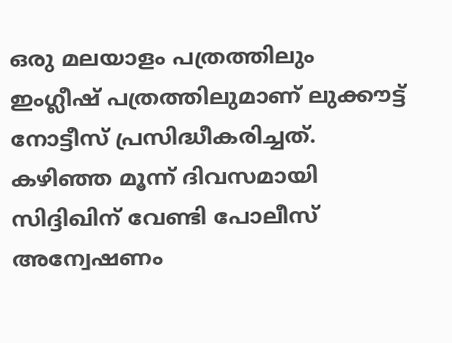ഒരു മലയാളം പത്രത്തിലും ഇംഗ്ലീഷ് പത്രത്തിലുമാണ് ലുക്കൗട്ട് നോട്ടീസ് പ്രസിദ്ധീകരിച്ചത്. കഴിഞ്ഞ മൂന്ന് ദിവസമായി സിദ്ദിഖിന് വേണ്ടി പോലീസ് അന്വേഷണം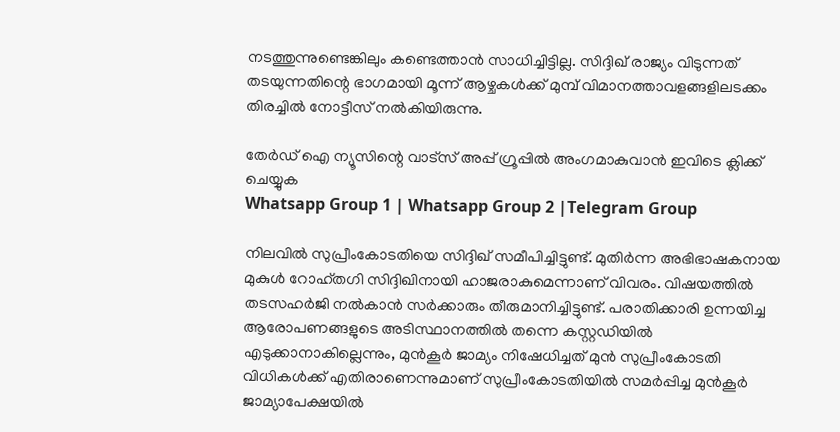നടത്തുന്നുണ്ടെങ്കിലും കണ്ടെത്താൻ സാധിച്ചിട്ടില്ല. സിദ്ദിഖ് രാജ്യം വിടുന്നത് തടയുന്നതിന്റെ ഭാഗമായി മൂന്ന് ആഴ്ചകൾക്ക് മുമ്പ് വിമാനത്താവളങ്ങളിലടക്കം തിരച്ചിൽ നോട്ടീസ് നൽകിയിരുന്നു.

തേർഡ് ഐ ന്യൂസിന്റെ വാട്സ് അപ്പ് ഗ്രൂപ്പിൽ അംഗമാകുവാൻ ഇവിടെ ക്ലിക്ക് ചെയ്യുക
Whatsapp Group 1 | Whatsapp Group 2 |Telegram Group

നിലവിൽ സുപ്രീംകോടതിയെ സിദ്ദിഖ് സമീപിച്ചിട്ടുണ്ട്. മുതിർന്ന അഭിഭാഷകനായ മുകുൾ റോഹ്തഗി സിദ്ദിഖിനായി ഹാജരാകുമെന്നാണ് വിവരം. വിഷയത്തിൽ തടസഹർജി നൽകാൻ സർക്കാരും തീരുമാനിച്ചിട്ടുണ്ട്. പരാതിക്കാരി ഉന്നയിച്ച ആരോപണങ്ങളുടെ അടിസ്ഥാനത്തിൽ തന്നെ കസ്റ്റഡിയിൽ എടുക്കാനാകില്ലെന്നും, മുൻകൂർ ജാമ്യം നിഷേധിച്ചത് മുൻ സുപ്രീംകോടതി വിധികൾക്ക് എതിരാണെന്നുമാണ് സുപ്രീംകോടതിയിൽ സമർപ്പിച്ച മുൻകൂർ ജാമ്യാപേക്ഷയിൽ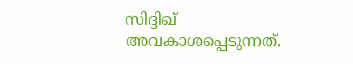സിദ്ദിഖ് അവകാശപ്പെടുന്നത്.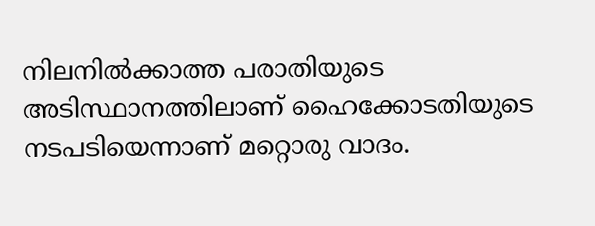നിലനിൽക്കാത്ത പരാതിയുടെ അടിസ്ഥാനത്തിലാണ് ഹൈക്കോടതിയുടെ നടപടിയെന്നാണ് മറ്റൊരു വാദം.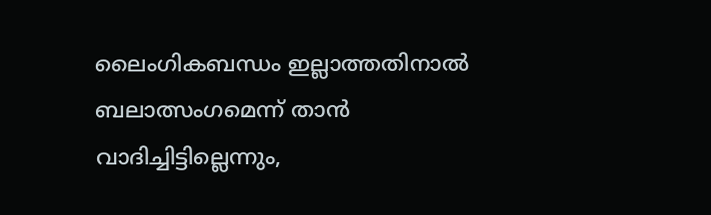ലൈംഗികബന്ധം ഇല്ലാത്തതിനാൽ ബലാത്സംഗമെന്ന് താൻ വാദിച്ചിട്ടില്ലെന്നും,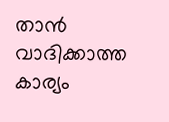താൻ വാദിക്കാത്ത കാര്യം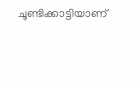ചൂണ്ടിക്കാട്ടിയാണ്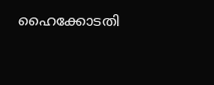ഹൈക്കോടതി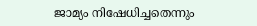ജാമ്യം നിഷേധിച്ചതെന്നും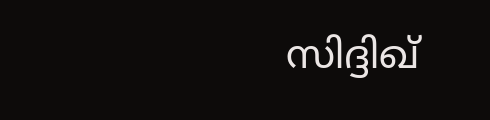സിദ്ദിഖ്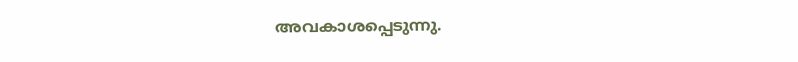അവകാശപ്പെടുന്നു.